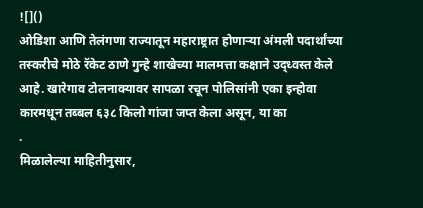![]()
ओडिशा आणि तेलंगणा राज्यातून महाराष्ट्रात होणाऱ्या अंमली पदार्थांच्या तस्करीचे मोठे रॅकेट ठाणे गुन्हे शाखेच्या मालमत्ता कक्षाने उद्ध्वस्त केले आहे. खारेगाव टोलनाक्यावर सापळा रचून पोलिसांनी एका इन्होवा कारमधून तब्बल ६३८ किलो गांजा जप्त केला असून, या का
.
मिळालेल्या माहितीनुसार,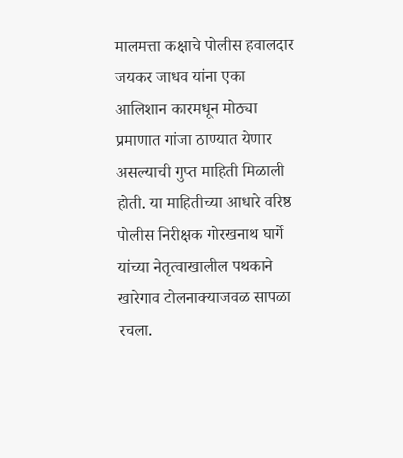मालमत्ता कक्षाचे पोलीस हवालदार जयकर जाधव यांना एका आलिशान कारमधून मोठ्या प्रमाणात गांजा ठाण्यात येणार असल्याची गुप्त माहिती मिळाली होती. या माहितीच्या आधारे वरिष्ठ पोलीस निरीक्षक गोरखनाथ घार्गे यांच्या नेतृत्वाखालील पथकाने खारेगाव टोलनाक्याजवळ सापळा रचला.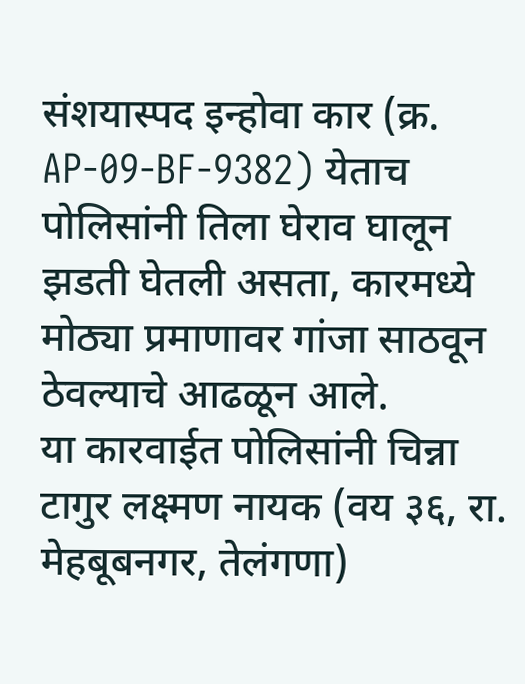संशयास्पद इन्होवा कार (क्र. AP-09-BF-9382) येताच पोलिसांनी तिला घेराव घालून झडती घेतली असता, कारमध्ये मोठ्या प्रमाणावर गांजा साठवून ठेवल्याचे आढळून आले.
या कारवाईत पोलिसांनी चिन्ना टागुर लक्ष्मण नायक (वय ३६, रा. मेहबूबनगर, तेलंगणा)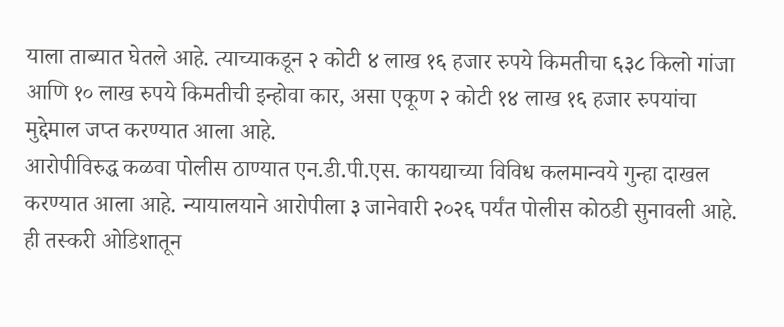याला ताब्यात घेतले आहे. त्याच्याकडून २ कोटी ४ लाख १६ हजार रुपये किमतीचा ६३८ किलो गांजा आणि १० लाख रुपये किमतीची इन्होवा कार, असा एकूण २ कोटी १४ लाख १६ हजार रुपयांचा मुद्देमाल जप्त करण्यात आला आहे.
आरोपीविरुद्ध कळवा पोलीस ठाण्यात एन.डी.पी.एस. कायद्याच्या विविध कलमान्वये गुन्हा दाखल करण्यात आला आहे. न्यायालयाने आरोपीला ३ जानेवारी २०२६ पर्यंत पोलीस कोठडी सुनावली आहे. ही तस्करी ओडिशातून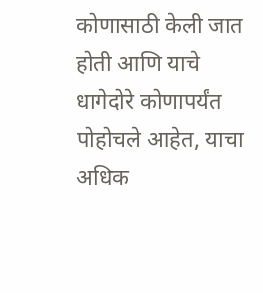कोणासाठी केली जात होती आणि याचे धागेदोरे कोणापर्यंत पोहोचले आहेत, याचा अधिक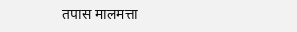तपास मालमत्ता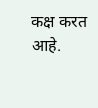कक्ष करत आहे.